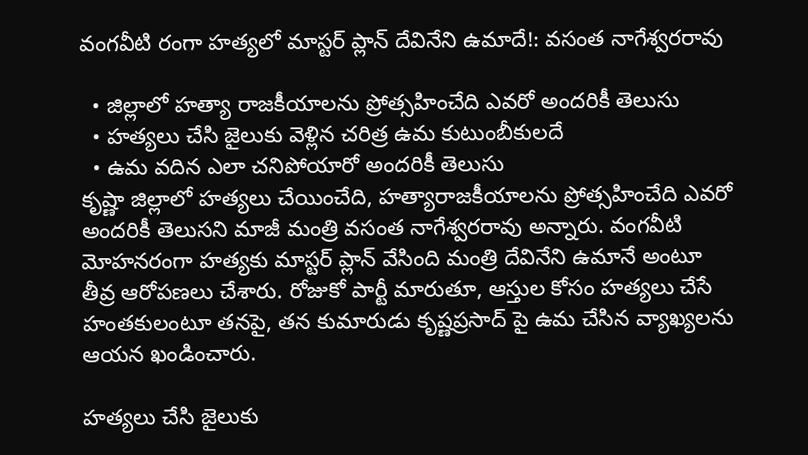వంగవీటి రంగా హత్యలో మాస్టర్ ప్లాన్ దేవినేని ఉమాదే!: వసంత నాగేశ్వరరావు

  • జిల్లాలో హత్యా రాజకీయాలను ప్రోత్సహించేది ఎవరో అందరికీ తెలుసు
  • హత్యలు చేసి జైలుకు వెళ్లిన చరిత్ర ఉమ కుటుంబీకులదే
  • ఉమ వదిన ఎలా చనిపోయారో అందరికీ తెలుసు
కృష్ణా జిల్లాలో హత్యలు చేయించేది, హత్యారాజకీయాలను ప్రోత్సహించేది ఎవరో అందరికీ తెలుసని మాజీ మంత్రి వసంత నాగేశ్వరరావు అన్నారు. వంగవీటి మోహనరంగా హత్యకు మాస్టర్ ప్లాన్ వేసింది మంత్రి దేవినేని ఉమానే అంటూ తీవ్ర ఆరోపణలు చేశారు. రోజుకో పార్టీ మారుతూ, ఆస్తుల కోసం హత్యలు చేసే హంతకులంటూ తనపై, తన కుమారుడు కృష్ణప్రసాద్ పై ఉమ చేసిన వ్యాఖ్యలను ఆయన ఖండించారు.

హత్యలు చేసి జైలుకు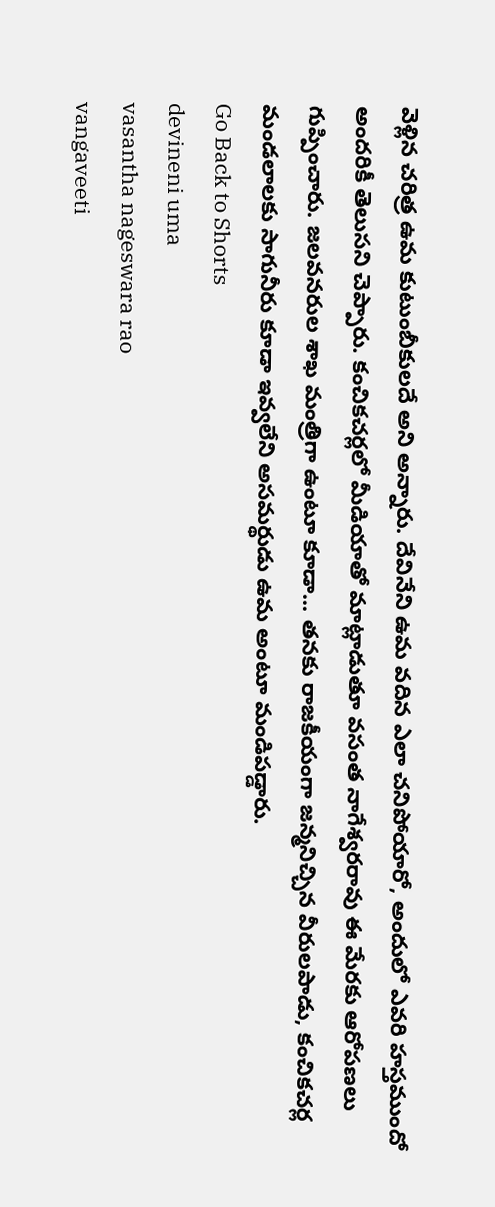వెళ్లిన చరిత్ర ఉమ కుటుంబీకులదే అని అన్నారు. దేవినేని ఉమ వదిన ఎలా చనిపోయారో, అందులో ఎవరి హస్తముందో అందరికీ తెలుసని చెప్పారు. కంచికచర్లలో మీడియాతో మాట్లాడుతూ వసంత నాగేశ్వరరావు ఈ మేరకు ఆరోపణలు గుప్పించారు. జలవనరుల శాఖ మంత్రిగా ఉంటూ కూడా... తనకు రాజకీయంగా జన్మనిచ్చిన వీరులపాడు, కంచికచర్ల మండలాలకు సాగునీరు కూడా ఇవ్వలేని అసమర్థుడు ఉమ అంటూ మండిపడ్డారు.
Go Back to Shorts
devineni uma
vasantha nageswara rao
vangaveeti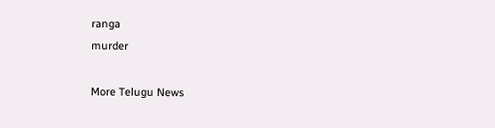ranga
murder

More Telugu News